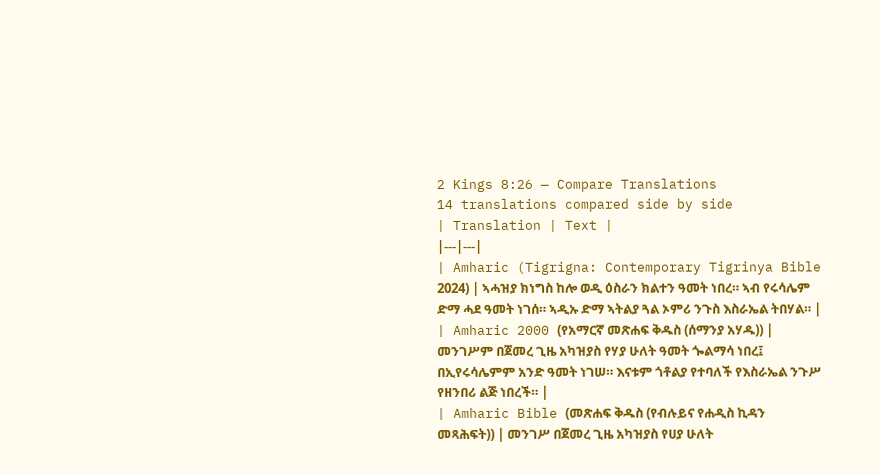2 Kings 8:26 — Compare Translations
14 translations compared side by side
| Translation | Text |
|---|---|
| Amharic (Tigrigna: Contemporary Tigrinya Bible 2024) | ኣሓዝያ ክነግስ ከሎ ወዲ ዕስራን ክልተን ዓመት ነበረ። ኣብ የሩሳሌም ድማ ሓደ ዓመት ነገሰ። ኣዲኡ ድማ ኣትልያ ጓል ኦምሪ ንጉስ እስራኤል ትበሃል። |
| Amharic 2000 (የአማርኛ መጽሐፍ ቅዱስ (ሰማንያ አሃዱ)) | መንገሥም በጀመረ ጊዜ አካዝያስ የሃያ ሁለት ዓመት ጐልማሳ ነበረ፤ በኢየሩሳሌምም አንድ ዓመት ነገሠ። እናቱም ጎቶልያ የተባለች የእስራኤል ንጉሥ የዘንበሪ ልጅ ነበረች። |
| Amharic Bible (መጽሐፍ ቅዱስ (የብሉይና የሐዲስ ኪዳን መጻሕፍት)) | መንገሥ በጀመረ ጊዜ አካዝያስ የሀያ ሁለት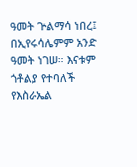ዓመት ጕልማሳ ነበረ፤ በኢየሩሳሌምም አንድ ዓመት ነገሠ። እናቱም ጎቶልያ የተባለች የእስራኤል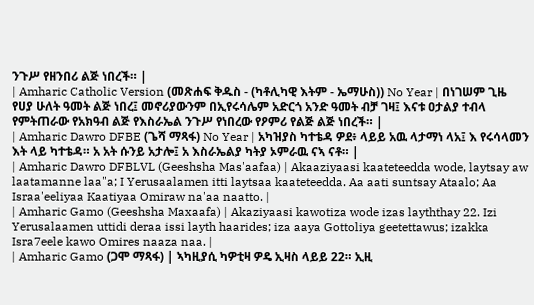ንጉሥ የዘንበሪ ልጅ ነበረች። |
| Amharic Catholic Version (መጽሐፍ ቅዱስ - (ካቶሊካዊ እትም - ኤማሁስ)) No Year | በነገሠም ጊዜ የሀያ ሁለት ዓመት ልጅ ነበረ፤ መኖሪያውንም በኢየሩሳሌም አድርጎ አንድ ዓመት ብቻ ገዛ፤ እናቱ ዐታልያ ተብላ የምትጠራው የአክዓብ ልጅ የእስራኤል ንጉሥ የነበረው የዖምሪ የልጅ ልጅ ነበረች። |
| Amharic Dawro DFBE (ጌሻ ማጻፋ) No Year | አካዝያስ ካተቴዳ ዎደ፥ ላይይ አዉ ላታማነ ላአ፤ እ የሩሳላመን እት ላይ ካተቴዳ። አ አት ሱንይ አታሎ፤ አ እስራኤልያ ካትያ ኦምራዉ ናኣ ናቶ። |
| Amharic Dawro DFBLVL (Geeshsha Mas'aafaa) | Akaaziyaasi kaateteedda wode, laytsay aw laatamanne laa"a; I Yerusaalamen itti laytsaa kaateteedda. Aa aati suntsay Ataalo; Aa Israa'eeliyaa Kaatiyaa Omiraw na'aa naatto. |
| Amharic Gamo (Geeshsha Maxaafa) | Akaziyaasi kawotiza wode izas layththay 22. Izi Yerusalaamen uttidi deraa issi layth haarides; iza aaya Gottoliya geetettawus; izakka Isra7eele kawo Omires naaza naa. |
| Amharic Gamo (ጋሞ ማጻፋ) | ኣካዚያሲ ካዎቲዛ ዎዴ ኢዛስ ላይይ 22። ኢዚ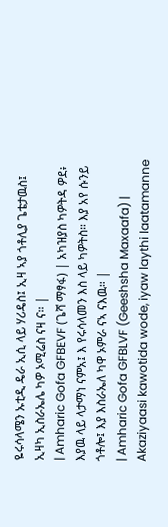ዬሩሳላሜን ኡቲዲ ዴራ ኢሲ ላይ ሃሪዴስ፤ ኢዛ ኣያ ጎቶሊያ ጌቴታዉስ፤ ኢዛካ ኢስራኤሌ ካዎ ኦሚሬስ ናዛ ና። |
| Amharic Gofa GFBEVF (ጌሻ ማፃፋ) | አካዝያስ ካዎትዳ ዎደ፥ እያዉ ላይ ላታማነ ናምአ፤ እ የሩሳላመን እስ ላይ ካዎትስ። እያ አየ ሱንይ ጎቶሎ፤ እያ እስራኤለ ካዋ ኦምራ ናኣ ናእዉ። |
| Amharic Gofa GFBLVF (Geeshsha Maxaafa) | Akaziyaasi kawotida wode, iyaw laythi laatamanne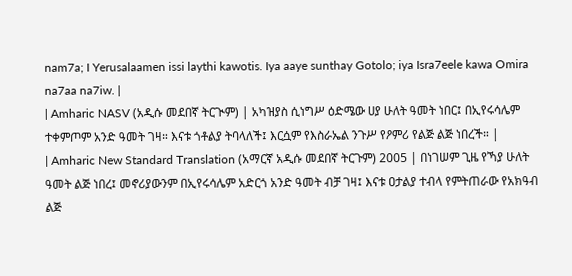nam7a; I Yerusalaamen issi laythi kawotis. Iya aaye sunthay Gotolo; iya Isra7eele kawa Omira na7aa na7iw. |
| Amharic NASV (አዲሱ መደበኛ ትርጒም) | አካዝያስ ሲነግሥ ዕድሜው ሀያ ሁለት ዓመት ነበር፤ በኢየሩሳሌም ተቀምጦም አንድ ዓመት ገዛ። እናቱ ጎቶልያ ትባላለች፤ እርሷም የእስራኤል ንጉሥ የዖምሪ የልጅ ልጅ ነበረች። |
| Amharic New Standard Translation (አማርኛ አዲሱ መደበኛ ትርጉም) 2005 | በነገሠም ጊዜ የኻያ ሁለት ዓመት ልጅ ነበረ፤ መኖሪያውንም በኢየሩሳሌም አድርጎ አንድ ዓመት ብቻ ገዛ፤ እናቱ ዐታልያ ተብላ የምትጠራው የአክዓብ ልጅ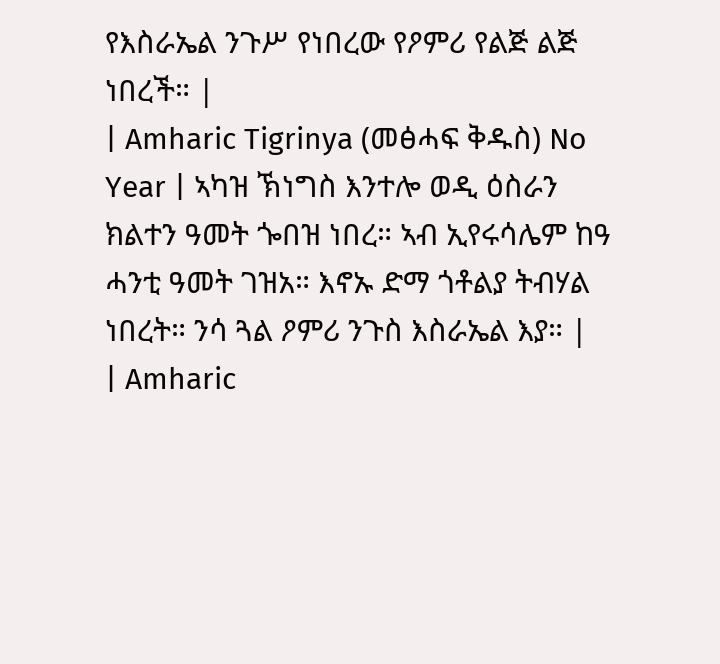የእስራኤል ንጉሥ የነበረው የዖምሪ የልጅ ልጅ ነበረች። |
| Amharic Tigrinya (መፅሓፍ ቅዱስ) No Year | ኣካዝ ኽነግስ እንተሎ ወዲ ዕስራን ክልተን ዓመት ጐበዝ ነበረ። ኣብ ኢየሩሳሌም ከዓ ሓንቲ ዓመት ገዝአ። እኖኡ ድማ ጎቶልያ ትብሃል ነበረት። ንሳ ጓል ዖምሪ ንጉስ እስራኤል እያ። |
| Amharic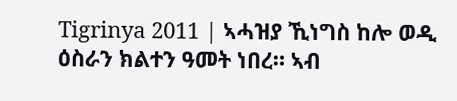Tigrinya 2011 | ኣሓዝያ ኺነግስ ከሎ ወዲ ዕስራን ክልተን ዓመት ነበረ። ኣብ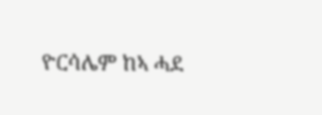ዮርሳሌም ከኣ ሓደ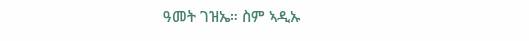ዓመት ገዝኤ። ስም ኣዲኡ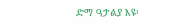ድማ ዓታልያ እዩ፡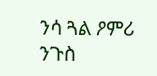ንሳ ጓል ዖምሪ ንጉስ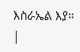እስራኤል እያ። |